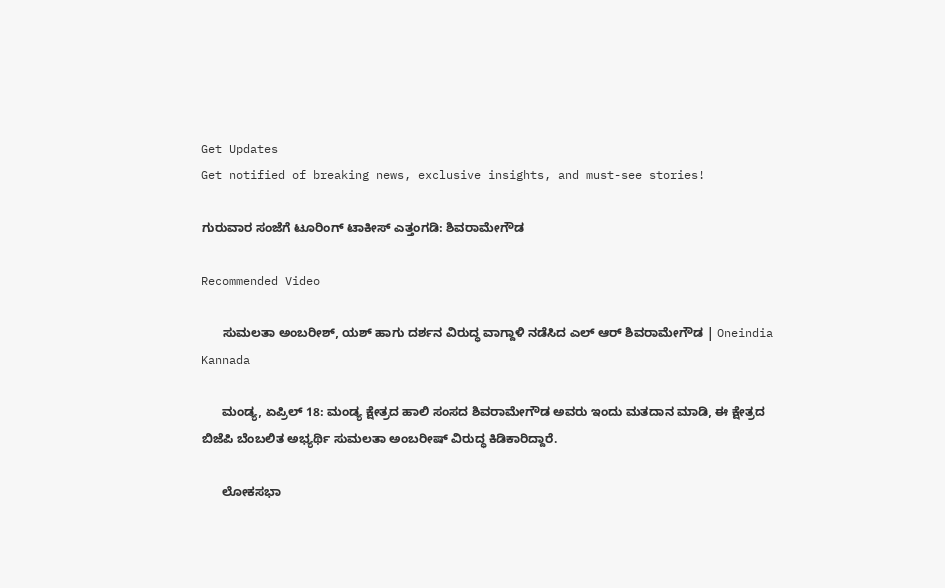Get Updates
Get notified of breaking news, exclusive insights, and must-see stories!

ಗುರುವಾರ ಸಂಜೆಗೆ ಟೂರಿಂಗ್ ಟಾಕೀಸ್ ಎತ್ತಂಗಡಿ: ಶಿವರಾಮೇಗೌಡ

Recommended Video

      ಸುಮಲತಾ ಅಂಬರೀಶ್, ಯಶ್ ಹಾಗು ದರ್ಶನ ವಿರುದ್ಧ ವಾಗ್ದಾಳಿ ನಡೆಸಿದ ಎಲ್ ಆರ್ ಶಿವರಾಮೇಗೌಡ | Oneindia Kannada

      ಮಂಡ್ಯ, ಏಪ್ರಿಲ್ 18: ಮಂಡ್ಯ ಕ್ಷೇತ್ರದ ಹಾಲಿ ಸಂಸದ ಶಿವರಾಮೇಗೌಡ ಅವರು ಇಂದು ಮತದಾನ ಮಾಡಿ, ಈ ಕ್ಷೇತ್ರದ ಬಿಜೆಪಿ ಬೆಂಬಲಿತ ಅಭ್ಯರ್ಥಿ ಸುಮಲತಾ ಅಂಬರೀಷ್ ವಿರುದ್ಧ ಕಿಡಿಕಾರಿದ್ದಾರೆ.

      ಲೋಕಸಭಾ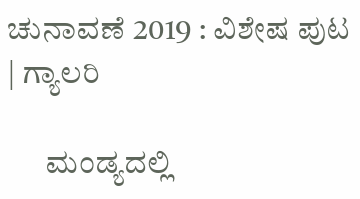ಚುನಾವಣೆ 2019 : ವಿಶೇಷ ಪುಟ | ಗ್ಯಾಲರಿ

      ಮಂಡ್ಯದಲ್ಲಿ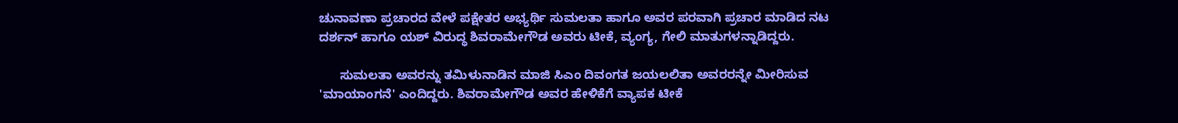ಚುನಾವಣಾ ಪ್ರಚಾರದ ವೇಳೆ ಪಕ್ಷೇತರ ಅಭ್ಯರ್ಥಿ ಸುಮಲತಾ ಹಾಗೂ ಅವರ ಪರವಾಗಿ ಪ್ರಚಾರ ಮಾಡಿದ ನಟ ದರ್ಶನ್ ಹಾಗೂ ಯಶ್ ವಿರುದ್ಧ ಶಿವರಾಮೇಗೌಡ ಅವರು ಟೀಕೆ, ವ್ಯಂಗ್ಯ, ಗೇಲಿ ಮಾತುಗಳನ್ನಾಡಿದ್ದರು.

      ಸುಮಲತಾ ಅವರನ್ನು ತಮಿಳುನಾಡಿನ ಮಾಜಿ ಸಿಎಂ ದಿವಂಗತ ಜಯಲಲಿತಾ ಅವರರನ್ನೇ ಮೀರಿಸುವ 'ಮಾಯಾಂಗನೆ' ಎಂದಿದ್ದರು. ಶಿವರಾಮೇಗೌಡ ಅವರ ಹೇಳಿಕೆಗೆ ವ್ಯಾಪಕ ಟೀಕೆ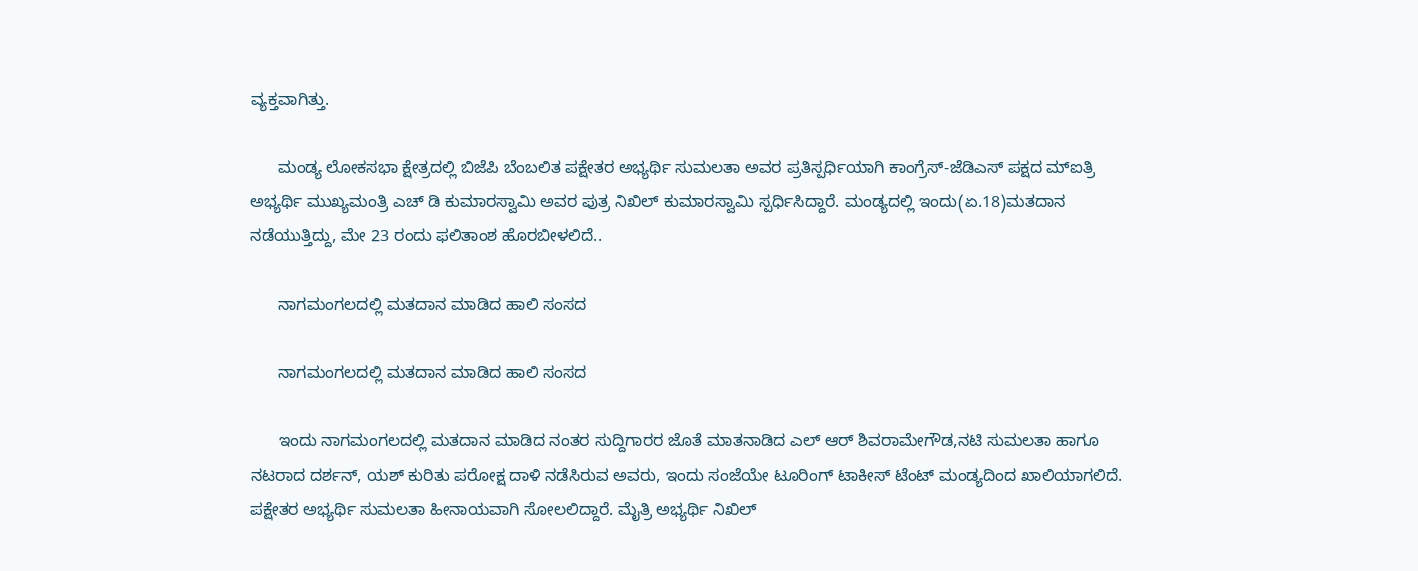ವ್ಯಕ್ತವಾಗಿತ್ತು.

      ಮಂಡ್ಯ ಲೋಕಸಭಾ ಕ್ಷೇತ್ರದಲ್ಲಿ ಬಿಜೆಪಿ ಬೆಂಬಲಿತ ಪಕ್ಷೇತರ ಅಭ್ಯರ್ಥಿ ಸುಮಲತಾ ಅವರ ಪ್ರತಿಸ್ಪರ್ಧಿಯಾಗಿ ಕಾಂಗ್ರೆಸ್-ಜೆಡಿಎಸ್ ಪಕ್ಷದ ಮ್ಐತ್ರಿ ಅಭ್ಯರ್ಥಿ ಮುಖ್ಯಮಂತ್ರಿ ಎಚ್ ಡಿ ಕುಮಾರಸ್ವಾಮಿ ಅವರ ಪುತ್ರ ನಿಖಿಲ್ ಕುಮಾರಸ್ವಾಮಿ ಸ್ಪರ್ಧಿಸಿದ್ದಾರೆ. ಮಂಡ್ಯದಲ್ಲಿ ಇಂದು(ಏ.18)ಮತದಾನ ನಡೆಯುತ್ತಿದ್ದು, ಮೇ 23 ರಂದು ಫಲಿತಾಂಶ ಹೊರಬೀಳಲಿದೆ..

      ನಾಗಮಂಗಲದಲ್ಲಿ ಮತದಾನ ಮಾಡಿದ ಹಾಲಿ ಸಂಸದ

      ನಾಗಮಂಗಲದಲ್ಲಿ ಮತದಾನ ಮಾಡಿದ ಹಾಲಿ ಸಂಸದ

      ಇಂದು ನಾಗಮಂಗಲದಲ್ಲಿ ಮತದಾನ ಮಾಡಿದ ನಂತರ ಸುದ್ದಿಗಾರರ ಜೊತೆ ಮಾತನಾಡಿದ ಎಲ್ ಆರ್ ಶಿವರಾಮೇಗೌಡ,ನಟಿ ಸುಮಲತಾ ಹಾಗೂ ನಟರಾದ ದರ್ಶನ್, ಯಶ್ ಕುರಿತು ಪರೋಕ್ಷ ದಾಳಿ ನಡೆಸಿರುವ ಅವರು, ಇಂದು ಸಂಜೆಯೇ ಟೂರಿಂಗ್ ಟಾಕೀಸ್ ಟೆಂಟ್ ಮಂಡ್ಯದಿಂದ ಖಾಲಿಯಾಗಲಿದೆ. ಪಕ್ಷೇತರ ಅಭ್ಯರ್ಥಿ ಸುಮಲತಾ ಹೀನಾಯವಾಗಿ ಸೋಲಲಿದ್ದಾರೆ. ಮೈತ್ರಿ ಅಭ್ಯರ್ಥಿ ನಿಖಿಲ್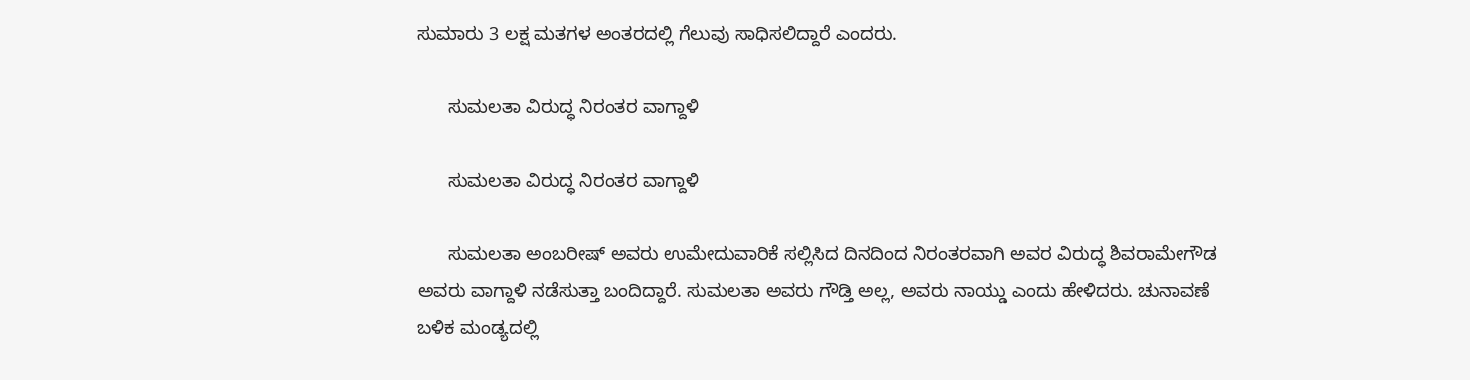ಸುಮಾರು 3 ಲಕ್ಷ ಮತಗಳ ಅಂತರದಲ್ಲಿ ಗೆಲುವು ಸಾಧಿಸಲಿದ್ದಾರೆ ಎಂದರು.

      ಸುಮಲತಾ ವಿರುದ್ಧ ನಿರಂತರ ವಾಗ್ದಾಳಿ

      ಸುಮಲತಾ ವಿರುದ್ಧ ನಿರಂತರ ವಾಗ್ದಾಳಿ

      ಸುಮಲತಾ ಅಂಬರೀಷ್ ಅವರು ಉಮೇದುವಾರಿಕೆ ಸಲ್ಲಿಸಿದ ದಿನದಿಂದ ನಿರಂತರವಾಗಿ ಅವರ ವಿರುದ್ಧ ಶಿವರಾಮೇಗೌಡ ಅವರು ವಾಗ್ದಾಳಿ ನಡೆಸುತ್ತಾ ಬಂದಿದ್ದಾರೆ. ಸುಮಲತಾ ಅವರು ಗೌಡ್ತಿ ಅಲ್ಲ, ಅವರು ನಾಯ್ಡು ಎಂದು ಹೇಳಿದರು. ಚುನಾವಣೆ ಬಳಿಕ ಮಂಡ್ಯದಲ್ಲಿ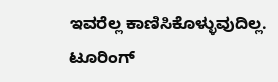ಇವರೆಲ್ಲ ಕಾಣಿಸಿಕೊಳ್ಳುವುದಿಲ್ಲ. ಟೂರಿಂಗ್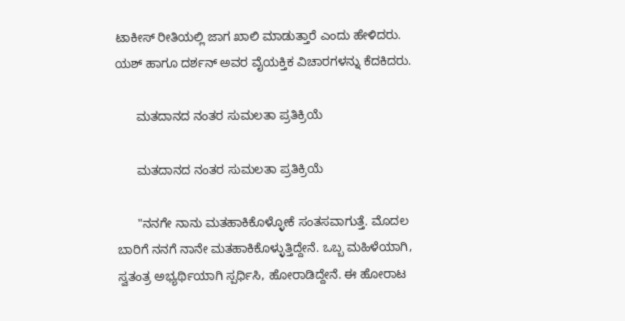ಟಾಕೀಸ್ ರೀತಿಯಲ್ಲಿ ಜಾಗ ಖಾಲಿ ಮಾಡುತ್ತಾರೆ ಎಂದು ಹೇಳಿದರು. ಯಶ್ ಹಾಗೂ ದರ್ಶನ್ ಅವರ ವೈಯಕ್ತಿಕ ವಿಚಾರಗಳನ್ನು ಕೆದಕಿದರು.

      ಮತದಾನದ ನಂತರ ಸುಮಲತಾ ಪ್ರತಿಕ್ರಿಯೆ

      ಮತದಾನದ ನಂತರ ಸುಮಲತಾ ಪ್ರತಿಕ್ರಿಯೆ

      "ನನಗೇ ನಾನು ಮತಹಾಕಿಕೊಳ್ಳೋಕೆ ಸಂತಸವಾಗುತ್ತೆ. ಮೊದಲ ಬಾರಿಗೆ ನನಗೆ ನಾನೇ ಮತಹಾಕಿಕೊಳ್ಳುತ್ತಿದ್ದೇನೆ. ಒಬ್ಬ ಮಹಿಳೆಯಾಗಿ, ಸ್ವತಂತ್ರ ಅಭ್ಯರ್ಥಿಯಾಗಿ ಸ್ಪರ್ಧಿಸಿ, ಹೋರಾಡಿದ್ದೇನೆ. ಈ ಹೋರಾಟ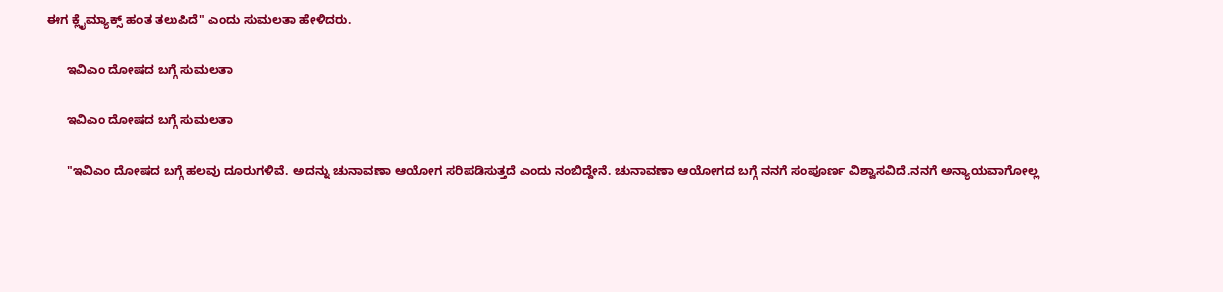ಈಗ ಕ್ಲೈಮ್ಯಾಕ್ಸ್ ಹಂತ ತಲುಪಿದೆ" ಎಂದು ಸುಮಲತಾ ಹೇಳಿದರು.

      ಇವಿಎಂ ದೋಷದ ಬಗ್ಗೆ ಸುಮಲತಾ

      ಇವಿಎಂ ದೋಷದ ಬಗ್ಗೆ ಸುಮಲತಾ

      "ಇವಿಎಂ ದೋಷದ ಬಗ್ಗೆ ಹಲವು ದೂರುಗಳಿವೆ. ಅದನ್ನು ಚುನಾವಣಾ ಆಯೋಗ ಸರಿಪಡಿಸುತ್ತದೆ ಎಂದು ನಂಬಿದ್ದೇನೆ. ಚುನಾವಣಾ ಆಯೋಗದ ಬಗ್ಗೆ ನನಗೆ ಸಂಪೂರ್ಣ ವಿಶ್ವಾಸವಿದೆ.ನನಗೆ ಅನ್ಯಾಯವಾಗೋಲ್ಲ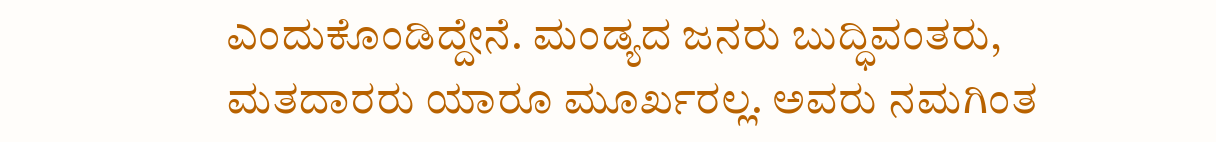ಎಂದುಕೊಂಡಿದ್ದೇನೆ. ಮಂಡ್ಯದ ಜನರು ಬುದ್ಧಿವಂತರು, ಮತದಾರರು ಯಾರೂ ಮೂರ್ಖರಲ್ಲ. ಅವರು ನಮಗಿಂತ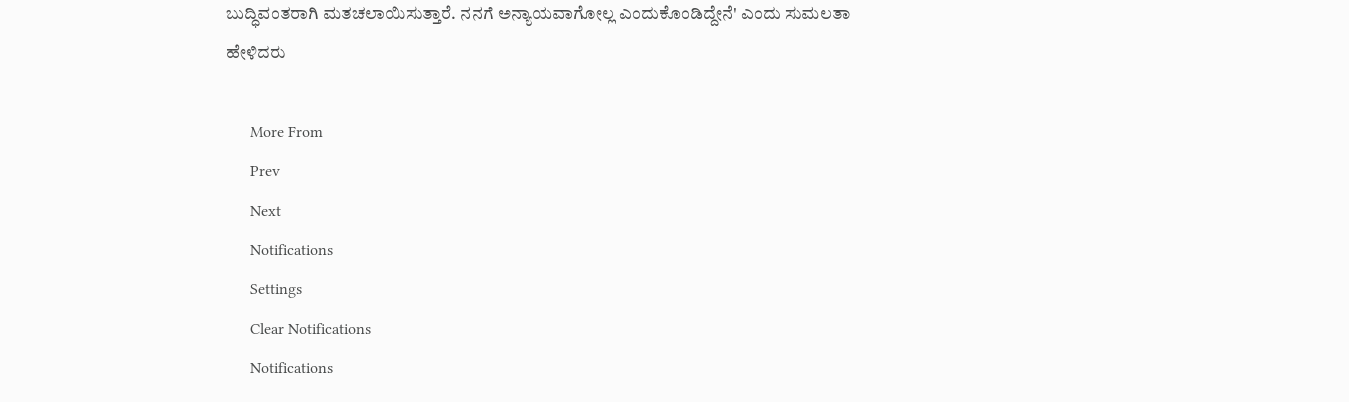ಬುದ್ಧಿವಂತರಾಗಿ ಮತಚಲಾಯಿಸುತ್ತಾರೆ. ನನಗೆ ಅನ್ಯಾಯವಾಗೋಲ್ಲ ಎಂದುಕೊಂಡಿದ್ದೇನೆ' ಎಂದು ಸುಮಲತಾ ಹೇಳಿದರು

      More From
      Prev
      Next
      Notifications
      Settings
      Clear Notifications
      Notifications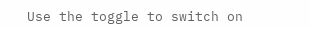Use the toggle to switch on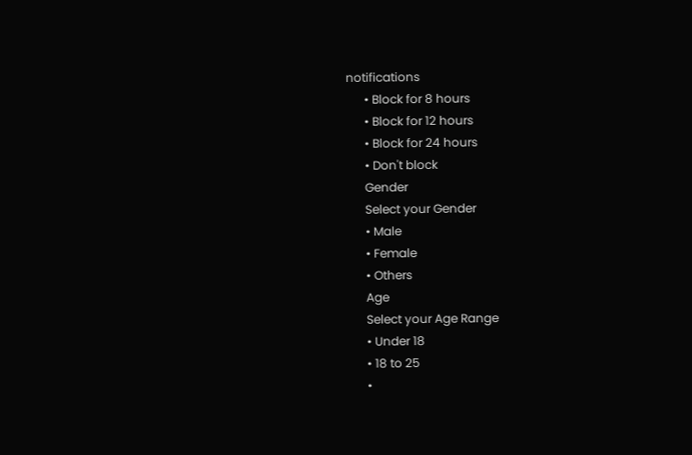notifications
      • Block for 8 hours
      • Block for 12 hours
      • Block for 24 hours
      • Don't block
      Gender
      Select your Gender
      • Male
      • Female
      • Others
      Age
      Select your Age Range
      • Under 18
      • 18 to 25
      •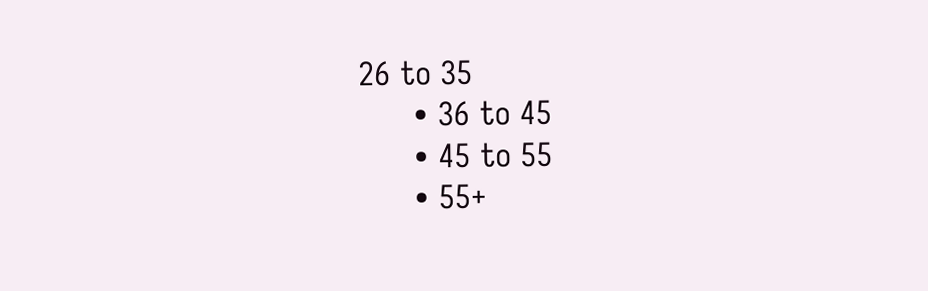26 to 35
      • 36 to 45
      • 45 to 55
      • 55+